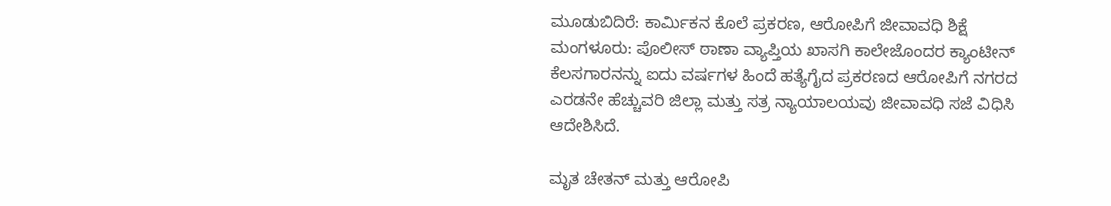ಮೂಡುಬಿದಿರೆ: ಕಾರ್ಮಿಕನ ಕೊಲೆ ಪ್ರಕರಣ, ಆರೋಪಿಗೆ ಜೀವಾವಧಿ ಶಿಕ್ಷೆ
ಮಂಗಳೂರು: ಪೊಲೀಸ್ ಠಾಣಾ ವ್ಯಾಪ್ತಿಯ ಖಾಸಗಿ ಕಾಲೇಜೊಂದರ ಕ್ಯಾಂಟೀನ್ ಕೆಲಸಗಾರನನ್ನು ಐದು ವರ್ಷಗಳ ಹಿಂದೆ ಹತ್ಯೆಗೈದ ಪ್ರಕರಣದ ಆರೋಪಿಗೆ ನಗರದ ಎರಡನೇ ಹೆಚ್ಚುವರಿ ಜಿಲ್ಲಾ ಮತ್ತು ಸತ್ರ ನ್ಯಾಯಾಲಯವು ಜೀವಾವಧಿ ಸಜೆ ವಿಧಿಸಿ ಆದೇಶಿಸಿದೆ.

ಮೃತ ಚೇತನ್ ಮತ್ತು ಆರೋಪಿ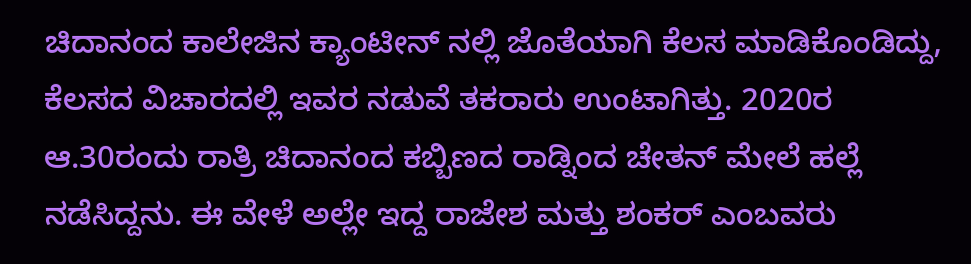ಚಿದಾನಂದ ಕಾಲೇಜಿನ ಕ್ಯಾಂಟೀನ್ ನಲ್ಲಿ ಜೊತೆಯಾಗಿ ಕೆಲಸ ಮಾಡಿಕೊಂಡಿದ್ದು, ಕೆಲಸದ ವಿಚಾರದಲ್ಲಿ ಇವರ ನಡುವೆ ತಕರಾರು ಉಂಟಾಗಿತ್ತು. 2020ರ ಆ.30ರಂದು ರಾತ್ರಿ ಚಿದಾನಂದ ಕಬ್ಬಿಣದ ರಾಡ್ನಿಂದ ಚೇತನ್ ಮೇಲೆ ಹಲ್ಲೆ ನಡೆಸಿದ್ದನು. ಈ ವೇಳೆ ಅಲ್ಲೇ ಇದ್ದ ರಾಜೇಶ ಮತ್ತು ಶಂಕರ್ ಎಂಬವರು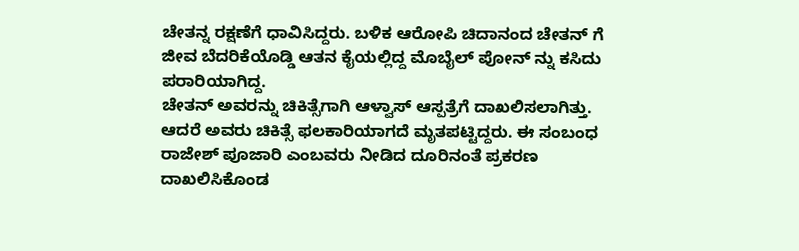ಚೇತನ್ನ ರಕ್ಷಣೆಗೆ ಧಾವಿಸಿದ್ದರು. ಬಳಿಕ ಆರೋಪಿ ಚಿದಾನಂದ ಚೇತನ್ ಗೆ ಜೀವ ಬೆದರಿಕೆಯೊಡ್ಡಿ ಆತನ ಕೈಯಲ್ಲಿದ್ದ ಮೊಬೈಲ್ ಪೋನ್ ನ್ನು ಕಸಿದು ಪರಾರಿಯಾಗಿದ್ದ.
ಚೇತನ್ ಅವರನ್ನು ಚಿಕಿತ್ಸೆಗಾಗಿ ಆಳ್ವಾಸ್ ಆಸ್ಪತ್ರೆಗೆ ದಾಖಲಿಸಲಾಗಿತ್ತು. ಆದರೆ ಅವರು ಚಿಕಿತ್ಸೆ ಫಲಕಾರಿಯಾಗದೆ ಮೃತಪಟ್ಟಿದ್ದರು. ಈ ಸಂಬಂಧ ರಾಜೇಶ್ ಪೂಜಾರಿ ಎಂಬವರು ನೀಡಿದ ದೂರಿನಂತೆ ಪ್ರಕರಣ ದಾಖಲಿಸಿಕೊಂಡ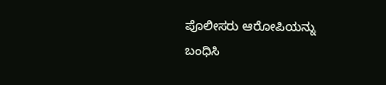ಪೊಲೀಸರು ಆರೋಪಿಯನ್ನು ಬಂಧಿಸಿ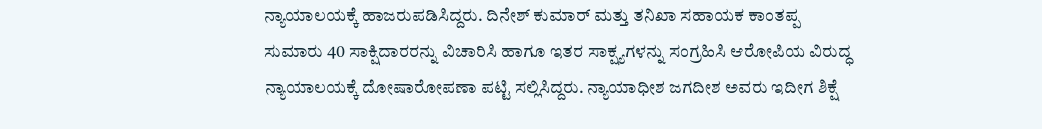ನ್ಯಾಯಾಲಯಕ್ಕೆ ಹಾಜರುಪಡಿಸಿದ್ದರು. ದಿನೇಶ್ ಕುಮಾರ್ ಮತ್ತು ತನಿಖಾ ಸಹಾಯಕ ಕಾಂತಪ್ಪ ಸುಮಾರು 40 ಸಾಕ್ಷಿದಾರರನ್ನು ವಿಚಾರಿಸಿ ಹಾಗೂ ಇತರ ಸಾಕ್ಷ್ಯಗಳನ್ನು ಸಂಗ್ರಹಿಸಿ ಆರೋಪಿಯ ವಿರುದ್ಧ ನ್ಯಾಯಾಲಯಕ್ಕೆ ದೋಷಾರೋಪಣಾ ಪಟ್ಟಿ ಸಲ್ಲಿಸಿದ್ದರು. ನ್ಯಾಯಾಧೀಶ ಜಗದೀಶ ಅವರು ಇದೀಗ ಶಿಕ್ಷೆ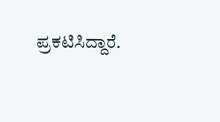ಪ್ರಕಟಿಸಿದ್ದಾರೆ.